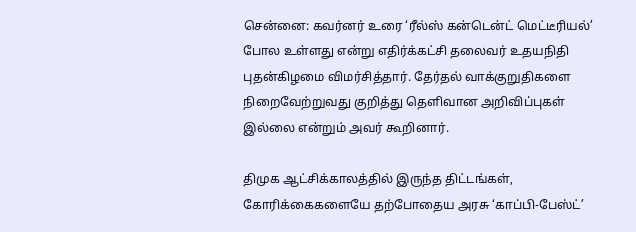சென்னை: கவர்னர் உரை ‘ரீல்ஸ் கன்டென்ட் மெட்டீரியல்’ போல உள்ளது என்று எதிர்க்கட்சி தலைவர் உதயநிதி புதன்கிழமை விமர்சித்தார். தேர்தல் வாக்குறுதிகளை நிறைவேற்றுவது குறித்து தெளிவான அறிவிப்புகள் இல்லை என்றும் அவர் கூறினார்.

திமுக ஆட்சிக்காலத்தில் இருந்த திட்டங்கள், கோரிக்கைகளையே தற்போதைய அரசு ‘காப்பி-பேஸ்ட்’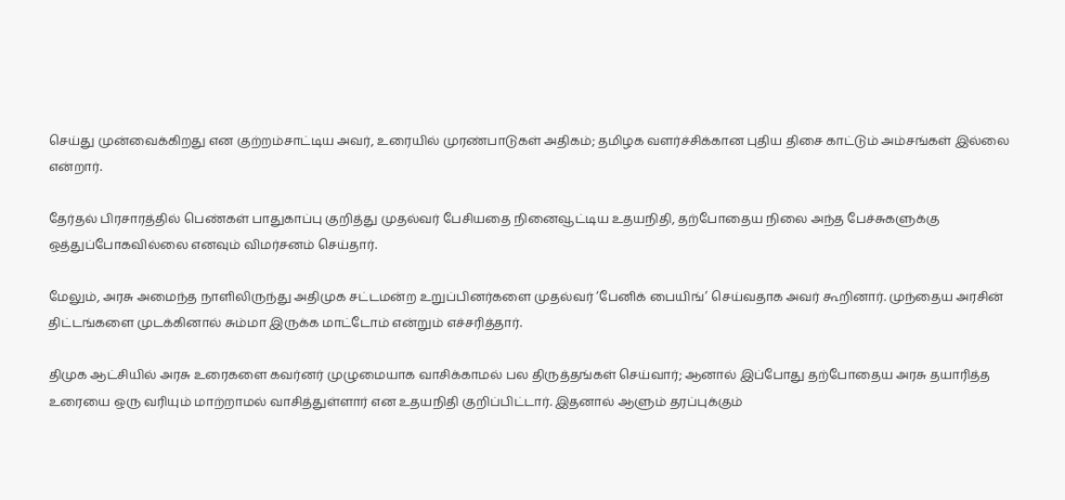செய்து முன்வைக்கிறது என குற்றம்சாட்டிய அவர், உரையில் முரண்பாடுகள் அதிகம்; தமிழக வளர்ச்சிக்கான புதிய திசை காட்டும் அம்சங்கள் இல்லை என்றார்.

தேர்தல் பிரசாரத்தில் பெண்கள் பாதுகாப்பு குறித்து முதல்வர் பேசியதை நினைவூட்டிய உதயநிதி, தற்போதைய நிலை அந்த பேச்சுகளுக்கு ஒத்துப்போகவில்லை எனவும் விமர்சனம் செய்தார்.

மேலும், அரசு அமைந்த நாளிலிருந்து அதிமுக சட்டமன்ற உறுப்பினர்களை முதல்வர் ‘பேனிக் பையிங்’ செய்வதாக அவர் கூறினார். முந்தைய அரசின் திட்டங்களை முடக்கினால் சும்மா இருக்க மாட்டோம் என்றும் எச்சரித்தார்.

திமுக ஆட்சியில் அரசு உரைகளை கவர்னர் முழுமையாக வாசிக்காமல் பல திருத்தங்கள் செய்வார்; ஆனால் இப்போது தற்போதைய அரசு தயாரித்த உரையை ஒரு வரியும் மாற்றாமல் வாசித்துள்ளார் என உதயநிதி குறிப்பிட்டார். இதனால் ஆளும் தரப்புக்கும்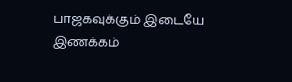பாஜகவுக்கும் இடையே இணக்கம்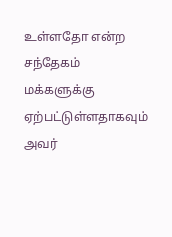உள்ளதோ என்ற சந்தேகம் மக்களுக்கு ஏற்பட்டுள்ளதாகவும் அவர்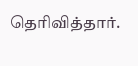தெரிவித்தார்.